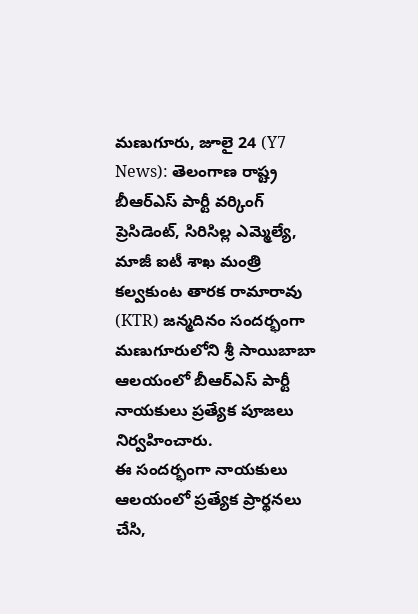మణుగూరు, జూలై 24 (Y7 News): తెలంగాణ రాష్ట్ర బీఆర్ఎస్ పార్టీ వర్కింగ్ ప్రెసిడెంట్, సిరిసిల్ల ఎమ్మెల్యే, మాజీ ఐటీ శాఖ మంత్రి కల్వకుంట తారక రామారావు (KTR) జన్మదినం సందర్భంగా మణుగూరులోని శ్రీ సాయిబాబా ఆలయంలో బీఆర్ఎస్ పార్టీ నాయకులు ప్రత్యేక పూజలు నిర్వహించారు.
ఈ సందర్భంగా నాయకులు ఆలయంలో ప్రత్యేక ప్రార్థనలు చేసి,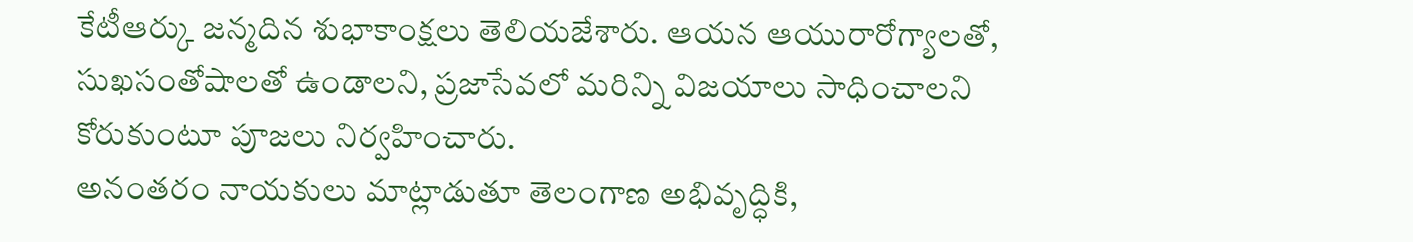కేటీఆర్కు జన్మదిన శుభాకాంక్షలు తెలియజేశారు. ఆయన ఆయురారోగ్యాలతో, సుఖసంతోషాలతో ఉండాలని, ప్రజాసేవలో మరిన్ని విజయాలు సాధించాలని కోరుకుంటూ పూజలు నిర్వహించారు.
అనంతరం నాయకులు మాట్లాడుతూ తెలంగాణ అభివృద్ధికి,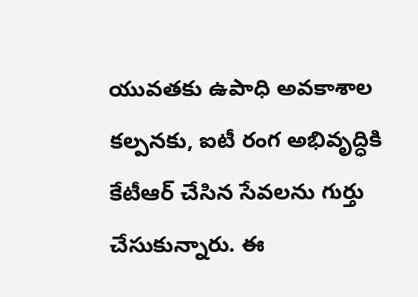యువతకు ఉపాధి అవకాశాల కల్పనకు, ఐటీ రంగ అభివృద్ధికి కేటీఆర్ చేసిన సేవలను గుర్తు చేసుకున్నారు. ఈ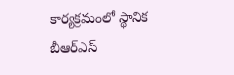కార్యక్రమంలో స్థానిక బీఆర్ఎస్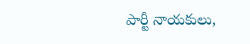పార్టీ నాయకులు,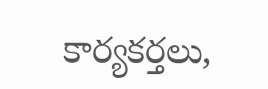కార్యకర్తలు,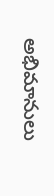అభిమానులు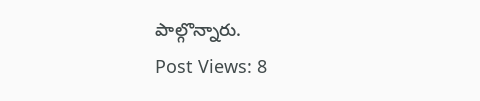పాల్గొన్నారు.
Post Views: 8